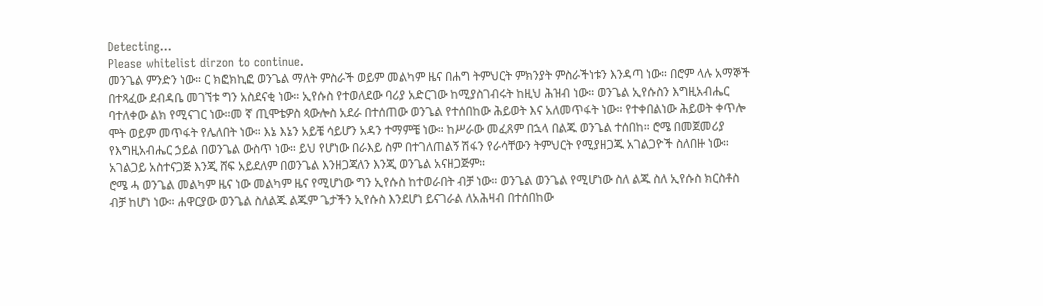Detecting...
Please whitelist dirzon to continue.
መንጌል ምንድን ነው። ር ክፎክኪፎ ወንጌል ማለት ምስራች ወይም መልካም ዜና በሐግ ትምህርት ምክንያት ምስራችነቱን እንዳጣ ነው። በሮም ላሉ አማኞች በተጻፈው ደብዳቤ መገኘቱ ግን አስደናቂ ነው። ኢየሱስ የተወለደው ባሪያ አድርገው ከሚያስገብሩት ከዚህ ሕዝብ ነው። ወንጌል ኢየሱስን እግዚአብሔር ባተለቀው ልክ የሚናገር ነው።መ ኛ ጢሞቴዎስ ጳውሎስ አደራ በተሰጠው ወንጌል የተሰበከው ሕይወት እና አለመጥፋት ነው። የተቀበልነው ሕይወት ቀጥሎ ሞት ወይም መጥፋት የሌለበት ነው። እኔ እኔን አይቼ ሳይሆን አዳን ተማምቼ ነው። ከሥራው መፈጸም በኋላ በልጁ ወንጌል ተሰበከ። ሮሜ በመጀመሪያ የእግዚአብሔር ኃይል በወንጌል ውስጥ ነው። ይህ የሆነው በራእይ ስም በተገለጠልኝ ሽፋን የራሳቸውን ትምህርት የሚያዘጋጁ አገልጋዮች ስለበዙ ነው። አገልጋይ አስተናጋጅ እንጂ ሸፍ አይደለም በወንጌል እንዘጋጃለን እንጂ ወንጌል አናዘጋጅም።
ሮሜ ሓ ወንጌል መልካም ዜና ነው መልካም ዜና የሚሆነው ግን ኢየሱስ ከተወራበት ብቻ ነው። ወንጌል ወንጌል የሚሆነው ስለ ልጁ ስለ ኢየሱስ ክርስቶስ ብቻ ከሆነ ነው። ሐዋርያው ወንጌል ስለልጁ ልጁም ጌታችን ኢየሱስ እንደሆነ ይናገራል ለአሕዛብ በተሰበከው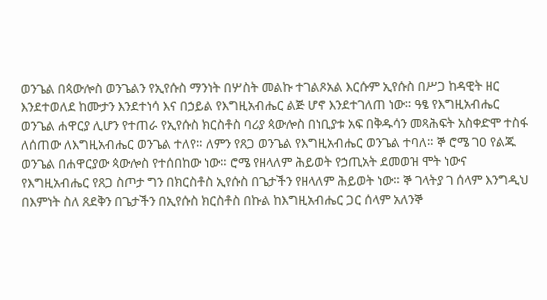ወንጌል በጳውሎስ ወንጌልን የኢየሱስ ማንነት በሦስት መልኩ ተገልጾአል እርሱም ኢየሱስ በሥጋ ከዳዊት ዘር እንደተወለደ ከሙታን እንደተነሳ እና በኃይል የእግዚአብሔር ልጅ ሆኖ እንደተገለጠ ነው። ዓፄ የእግዚአብሔር ወንጌል ሐዋርያ ሊሆን የተጠራ የኢየሱስ ክርስቶስ ባሪያ ጳውሎስ በነቢያቱ አፍ በቅዱሳን መጻሕፍት አስቀድሞ ተስፋ ለሰጠው ለእግዚአብሔር ወንጌል ተለየ። ለምን የጸጋ ወንጌል የእግዚአብሔር ወንጌል ተባለ። ኞ ሮሜ ገዐ የልጁ ወንጌል በሐዋርያው ጳውሎስ የተሰበከው ነው። ሮሜ የዘላለም ሕይወት የኃጢአት ደመወዝ ሞት ነውና የእግዚአብሔር የጸጋ ስጦታ ግን በክርስቶስ ኢየሱስ በጌታችን የዘላለም ሕይወት ነው። ኞ ገላትያ ገ ሰላም እንግዲህ በእምነት ስለ ጸደቅን በጌታችን በኢየሱስ ክርስቶስ በኩል ከእግዚአብሔር ጋር ሰላም አለንኞ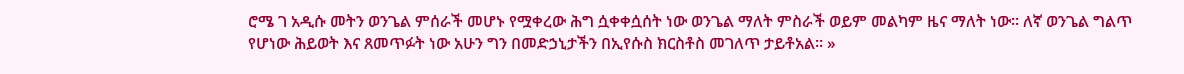ሮሜ ገ አዲሱ መትን ወንጌል ምሰራች መሆኑ የሟቀረው ሕግ ሷቀቀሷሰት ነው ወንጌል ማለት ምስራች ወይም መልካም ዜና ማለት ነው። ለኛ ወንጌል ግልጥ የሆነው ሕይወት እና ጸመጥፉት ነው አሁን ግን በመድኃኒታችን በኢየሱስ ክርስቶስ መገለጥ ታይቶአል። »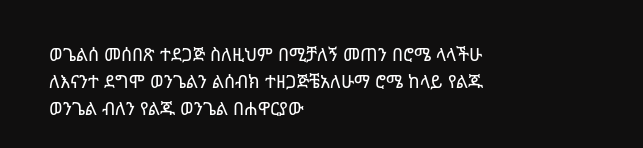ወጌልሰ መሰበጽ ተደጋጅ ስለዚህም በሚቻለኝ መጠን በሮሜ ላላችሁ ለእናንተ ደግሞ ወንጌልን ልሰብክ ተዘጋጅቼአለሁማ ሮሜ ከላይ የልጁ ወንጌል ብለን የልጁ ወንጌል በሐዋርያው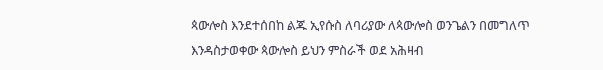ጳውሎስ እንደተሰበከ ልጁ ኢየሱስ ለባሪያው ለጳውሎስ ወንጌልን በመግለጥ እንዳስታወቀው ጳውሎስ ይህን ምስራች ወደ አሕዛብ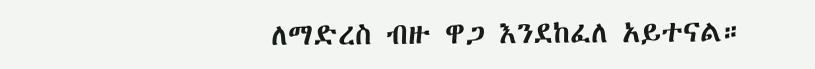ለማድረስ ብዙ ዋጋ እንደከፈለ አይተናል።